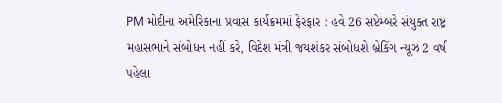PM મોદીના અમેરિકાના પ્રવાસ કાર્યક્રમમાં ફેરફાર : હવે 26 સપ્ટેમ્બરે સંયુક્ત રાષ્ટ્ર મહાસભાને સંબોધન નહીં કરે, વિદેશ મંત્રી જયશંકર સંબોધશે બ્રેકિંગ ન્યૂઝ 2 વર્ષ પહેલા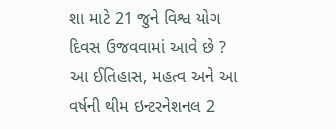શા માટે 21 જુને વિશ્વ યોગ દિવસ ઉજવવામાં આવે છે ? આ ઈતિહાસ, મહત્વ અને આ વર્ષની થીમ ઇન્ટરનેશનલ 2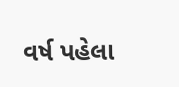વર્ષ પહેલા